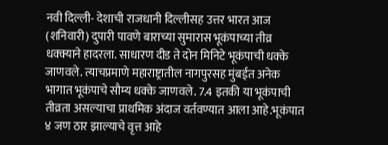नवी दिल्ली- देशाची राजधानी दिल्लीसह उत्तर भारत आज (शनिवारी) दुपारी पावणे बाराच्या सुमारास भूकंपाच्या तीव्र धक्क्याने हादरला. साधारण दीड ते दोन मिनिटे भूकंपाची धक्के जाणवले. त्याचप्रमाणे महाराष्ट्रातील नागपुरसह मुंबईत अनेक भागात भूकंपाचे सौम्य धक्के जाणवले. 7.4 इतकी या भूकंपाची तीव्रता असल्याचा प्राथमिक अंदाज वर्तवण्यात आला आहे.भूकंपात ४ जण ठार झाल्याचे वृत्त आहे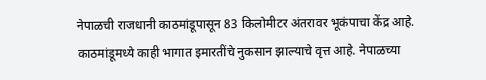नेपाळची राजधानी काठमांडूपासून 83 किलोमीटर अंतरावर भूकंपाचा केंद्र आहे. काठमांडूमध्ये काही भागात इमारतींचे नुकसान झाल्याचे वृत्त आहे. नेपाळच्या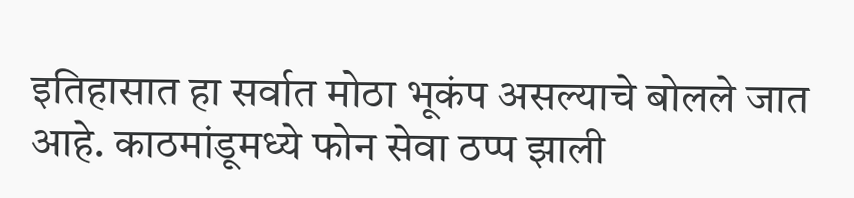इतिहासात हा सर्वात मोठा भूकंप असल्याचे बोलले जात आहे. काठमांडूमध्ये फोन सेवा ठप्प झाली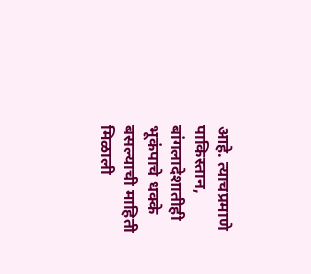आहे. त्याचप्रमाणे पाकिस्तान, बांगलादेशातीही भूकंपाचे धक्के बसल्याची माहिती मिळाली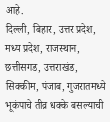आहे.
दिल्ली, बिहार, उत्तर प्रदेश, मध्य प्रदेश, राजस्थान, छत्तीसगड, उत्तराखंड, सिक्कीम, पंजाब, गुजरातमध्ये भूकंपाचे तीव्र धक्के बसल्याची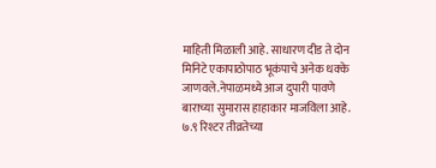माहिती मिळाली आहे. साधारण दीड ते दोन मिनिटे एकापाठोपाठ भूकंपाचे अनेक धक्के जाणवले.नेपाळमध्ये आज दुपारी पावणे बाराच्या सुमारास हाहाकार माजविला आहे. ७.९ रिश्टर तीव्रतेच्या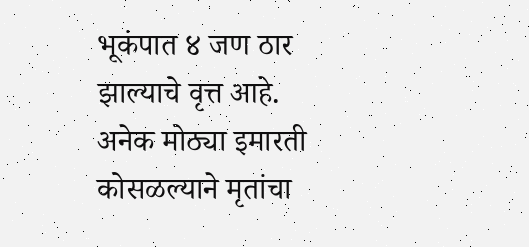भूकंपात ४ जण ठार झाल्याचे वृत्त आहे. अनेक मोठ्या इमारती कोसळल्याने मृतांचा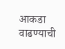आकडा वाढण्याची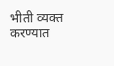भीती व्यक्त करण्यात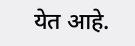येत आहे.